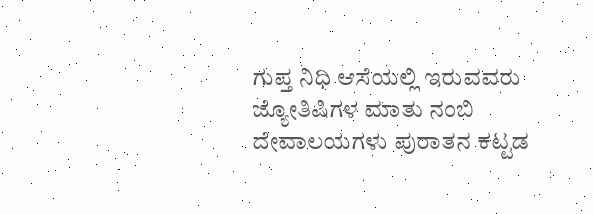ಗುಪ್ತ ನಿಧಿ ಆಸೆಯಲ್ಲಿ ಇರುವವರು ಜ್ಯೋತಿಷಿಗಳ ಮಾತು ನಂಬಿ ದೇವಾಲಯಗಳು ಪುರಾತನ ಕಟ್ಟಡ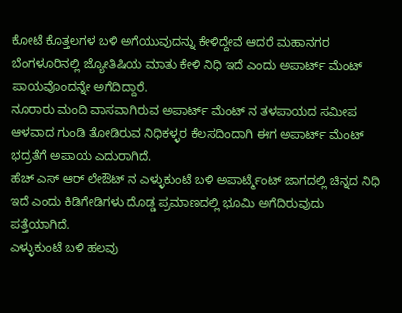ಕೋಟೆ ಕೊತ್ತಲಗಳ ಬಳಿ ಅಗೆಯುವುದನ್ನು ಕೇಳಿದ್ದೇವೆ ಆದರೆ ಮಹಾನಗರ ಬೆಂಗಳೂರಿನಲ್ಲಿ ಜ್ಯೋತಿಷಿಯ ಮಾತು ಕೇಳಿ ನಿಧಿ ಇದೆ ಎಂದು ಅಪಾರ್ಟ್ ಮೆಂಟ್ ಪಾಯವೊಂದನ್ನೇ ಅಗೆದಿದ್ದಾರೆ.
ನೂರಾರು ಮಂದಿ ವಾಸವಾಗಿರುವ ಅಪಾರ್ಟ್ ಮೆಂಟ್ ನ ತಳಪಾಯದ ಸಮೀಪ ಆಳವಾದ ಗುಂಡಿ ತೋಡಿರುವ ನಿಧಿಕಳ್ಳರ ಕೆಲಸದಿಂದಾಗಿ ಈಗ ಅಪಾರ್ಟ್ ಮೆಂಟ್ ಭದ್ರತೆಗೆ ಅಪಾಯ ಎದುರಾಗಿದೆ.
ಹೆಚ್ ಎಸ್ ಆರ್ ಲೇಔಟ್ ನ ಎಳ್ಳುಕುಂಟೆ ಬಳಿ ಅಪಾರ್ಟ್ಮೆಂಟ್ ಜಾಗದಲ್ಲಿ ಚಿನ್ನದ ನಿಧಿ ಇದೆ ಎಂದು ಕಿಡಿಗೇಡಿಗಳು ದೊಡ್ಡ ಪ್ರಮಾಣದಲ್ಲಿ ಭೂಮಿ ಅಗೆದಿರುವುದು ಪತ್ತೆಯಾಗಿದೆ.
ಎಳ್ಳುಕುಂಟೆ ಬಳಿ ಹಲವು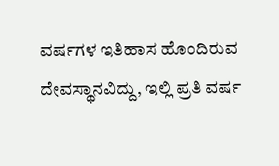ವರ್ಷಗಳ ಇತಿಹಾಸ ಹೊಂದಿರುವ ದೇವಸ್ಥಾನವಿದ್ದು, ಇಲ್ಲಿ ಪ್ರತಿ ವರ್ಷ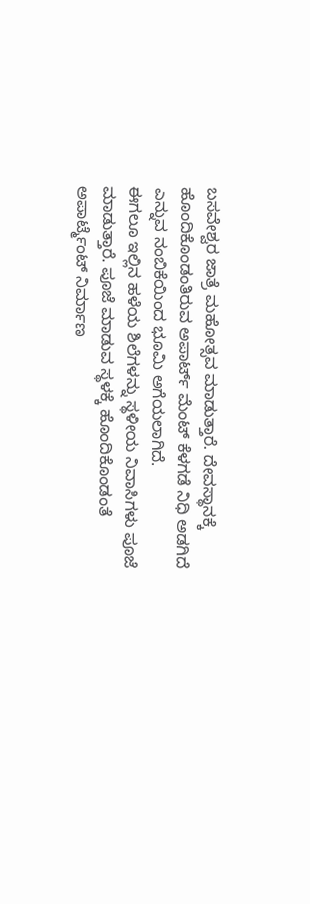ಬಸವೇಶ್ವರ ಜಾತ್ರೆ ಮಹೋತ್ಸವ ಮಾಡುತ್ತಾರೆ. ದೇವಸ್ಥಾನಕ್ಕೆ ಹೊಂದಿಕೊಂಡಂತಿರುವ ಅಪಾರ್ಟ್ ಮೆಂಟ್ ಕೆಳಗಡೆ ನಿಧಿ ಅಡಗಿದೆ ಎನ್ನುವ ನಂಬಿಕೆಯಿಂದ ಭೂಮಿ ಅಗೆಯಲಾಗಿದೆ.
ಈಗಲೂ ಇಲ್ಲಿನ ಹಳೆಯ ಶಿಲೆಗಳನ್ನು ಸ್ಥಳೀಯ ನಿವಾಸಿಗಳು ಪೂಜೆ ಮಾಡುತ್ತಾರೆ. ಪೂಜೆ ಮಾಡುವ ಸ್ಥಳಕ್ಕೆ ಹೊಂದಿಕೊಂಡಂತೆ ಅಪಾರ್ಟ್ಮೆಂಟ್ ನಿರ್ಮಾಣ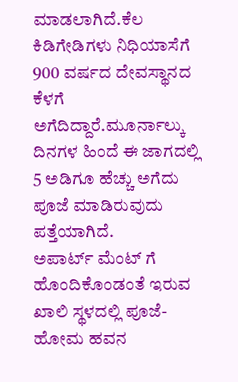ಮಾಡಲಾಗಿದೆ.ಕೆಲ ಕಿಡಿಗೇಡಿಗಳು ನಿಧಿಯಾಸೆಗೆ 900 ವರ್ಷದ ದೇವಸ್ಥಾನದ ಕೆಳಗೆ ಅಗೆದಿದ್ದಾರೆ.ಮೂರ್ನಾಲ್ಕು ದಿನಗಳ ಹಿಂದೆ ಈ ಜಾಗದಲ್ಲಿ 5 ಅಡಿಗೂ ಹೆಚ್ಚು ಅಗೆದು ಪೂಜೆ ಮಾಡಿರುವುದು ಪತ್ತೆಯಾಗಿದೆ.
ಅಪಾರ್ಟ್ ಮೆಂಟ್ ಗೆ ಹೊಂದಿಕೊಂಡಂತೆ ಇರುವ ಖಾಲಿ ಸ್ಥಳದಲ್ಲಿ ಪೂಜೆ-ಹೋಮ ಹವನ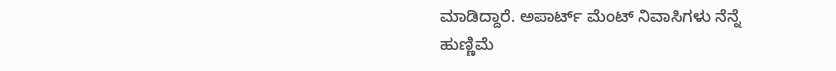ಮಾಡಿದ್ದಾರೆ. ಅಪಾರ್ಟ್ ಮೆಂಟ್ ನಿವಾಸಿಗಳು ನೆನ್ನೆ ಹುಣ್ಣಿಮೆ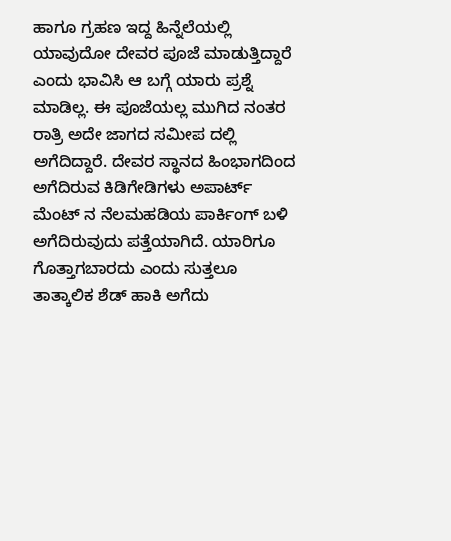ಹಾಗೂ ಗ್ರಹಣ ಇದ್ದ ಹಿನ್ನೆಲೆಯಲ್ಲಿ ಯಾವುದೋ ದೇವರ ಪೂಜೆ ಮಾಡುತ್ತಿದ್ದಾರೆ ಎಂದು ಭಾವಿಸಿ ಆ ಬಗ್ಗೆ ಯಾರು ಪ್ರಶ್ನೆ ಮಾಡಿಲ್ಲ. ಈ ಪೂಜೆಯಲ್ಲ ಮುಗಿದ ನಂತರ ರಾತ್ರಿ ಅದೇ ಜಾಗದ ಸಮೀಪ ದಲ್ಲಿ ಅಗೆದಿದ್ದಾರೆ. ದೇವರ ಸ್ಥಾನದ ಹಿಂಭಾಗದಿಂದ ಅಗೆದಿರುವ ಕಿಡಿಗೇಡಿಗಳು ಅಪಾರ್ಟ್ ಮೆಂಟ್ ನ ನೆಲಮಹಡಿಯ ಪಾರ್ಕಿಂಗ್ ಬಳಿ ಅಗೆದಿರುವುದು ಪತ್ತೆಯಾಗಿದೆ. ಯಾರಿಗೂ ಗೊತ್ತಾಗಬಾರದು ಎಂದು ಸುತ್ತಲೂ ತಾತ್ಕಾಲಿಕ ಶೆಡ್ ಹಾಕಿ ಅಗೆದು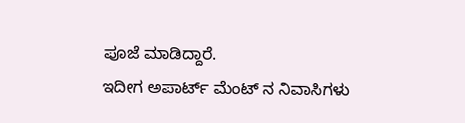ಪೂಜೆ ಮಾಡಿದ್ದಾರೆ.
ಇದೀಗ ಅಪಾರ್ಟ್ ಮೆಂಟ್ ನ ನಿವಾಸಿಗಳು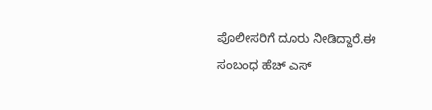ಪೊಲೀಸರಿಗೆ ದೂರು ನೀಡಿದ್ದಾರೆ.ಈ ಸಂಬಂಧ ಹೆಚ್ ಎಸ್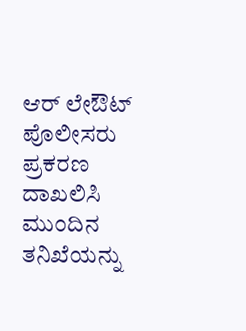ಆರ್ ಲೇಔಟ್ ಪೊಲೀಸರು ಪ್ರಕರಣ ದಾಖಲಿಸಿ ಮುಂದಿನ ತನಿಖೆಯನ್ನು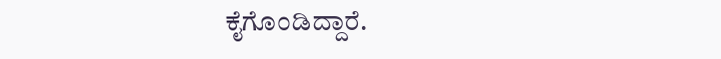ಕೈಗೊಂಡಿದ್ದಾರೆ.